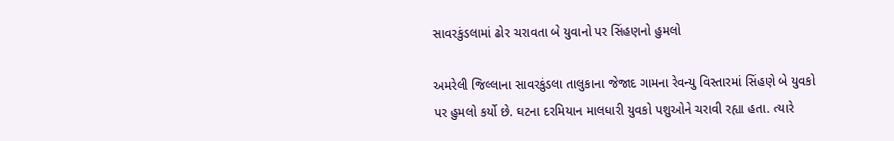સાવરકુંડલામાં ઢોર ચરાવતા બે યુવાનો પર સિંહણનો હુમલો

અમરેલી જિલ્લાના સાવરકુંડલા તાલુકાના જેજાદ ગામના રેવન્યુ વિસ્તારમાં સિંહણે બે યુવકો પર હુમલો કર્યો છે. ઘટના દરમિયાન માલધારી યુવકો પશુઓને ચરાવી રહ્યા હતા. ત્યારે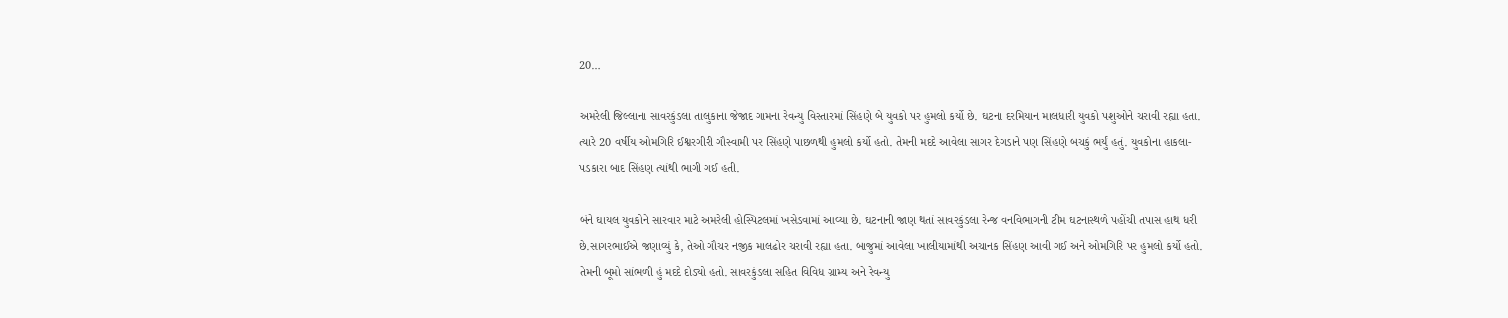20…

અમરેલી જિલ્લાના સાવરકુંડલા તાલુકાના જેજાદ ગામના રેવન્યુ વિસ્તારમાં સિંહણે બે યુવકો પર હુમલો કર્યો છે. ઘટના દરમિયાન માલધારી યુવકો પશુઓને ચરાવી રહ્યા હતા. ત્યારે 20 વર્ષીય ઓમગિરિ ઈશ્વરગીરી ગૌસ્વામી પર સિંહણે પાછળથી હુમલો કર્યો હતો. તેમની મદદે આવેલા સાગર દેગડાને પણ સિંહણે બચકું ભર્યું હતું. યુવકોના હાકલા-પડકારા બાદ સિંહણ ત્યાંથી ભાગી ગઈ હતી.

બંને ઘાયલ યુવકોને સારવાર માટે અમરેલી હોસ્પિટલમાં ખસેડવામાં આવ્યા છે. ઘટનાની જાણ થતાં સાવરકુંડલા રેન્જ વનવિભાગની ટીમ ઘટનાસ્થળે પહોંચી તપાસ હાથ ધરી છે.સાગરભાઈએ જણાવ્યું કે, તેઓ ગૌચર નજીક માલઢોર ચરાવી રહ્યા હતા. બાજુમાં આવેલા ખાલીયામાંથી અચાનક સિંહણ આવી ગઈ અને ઓમગિરિ પર હુમલો કર્યો હતો. તેમની બૂમો સાંભળી હું મદદે દોડ્યો હતો. સાવરકુંડલા સહિત વિવિધ ગ્રામ્ય અને રેવન્યુ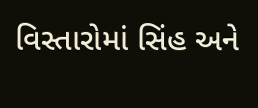વિસ્તારોમાં સિંહ અને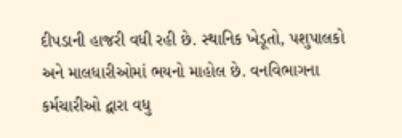દીપડાની હાજરી વધી રહી છે. સ્થાનિક ખેડૂતો, પશુપાલકો અને માલધારીઓમાં ભયનો માહોલ છે. વનવિભાગના કર્મચારીઓ દ્વારા વધુ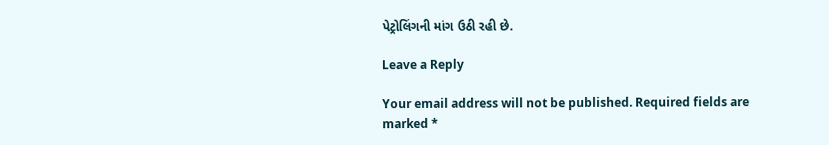પેટ્રોલિંગની માંગ ઉઠી રહી છે.

Leave a Reply

Your email address will not be published. Required fields are marked *